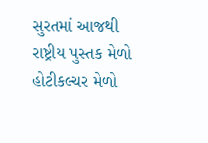સુરતમાં આજથી રાષ્ટ્રીય પુસ્તક મેળો હોટીકલ્ચર મેળો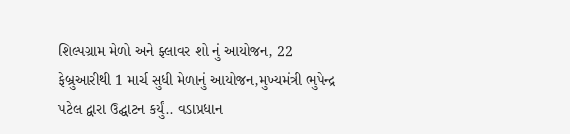શિલ્પગ્રામ મેળો અને ફ્લાવર શો નું આયોજન, 22 ફેબ્રુઆરીથી 1 માર્ચ સુધી મેળાનું આયોજન,મુખ્યમંત્રી ભુપેન્દ્ર પટેલ દ્વારા ઉદ્ઘાટન કર્યું.. વડાપ્રધાન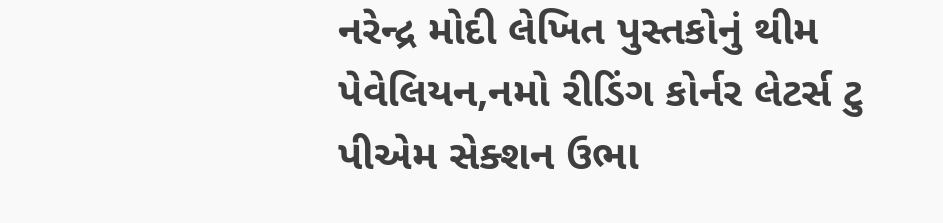નરેન્દ્ર મોદી લેખિત પુસ્તકોનું થીમ પેવેલિયન,નમો રીડિંગ કોર્નર લેટર્સ ટુ પીએમ સેક્શન ઉભા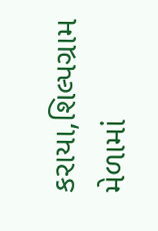કરાયા,શિલ્પગ્રામ મેળામાં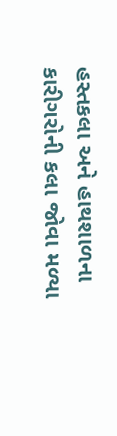હસ્તકલા અને હાથશાળના કારીગરોની કલા જોવા મળ્યા